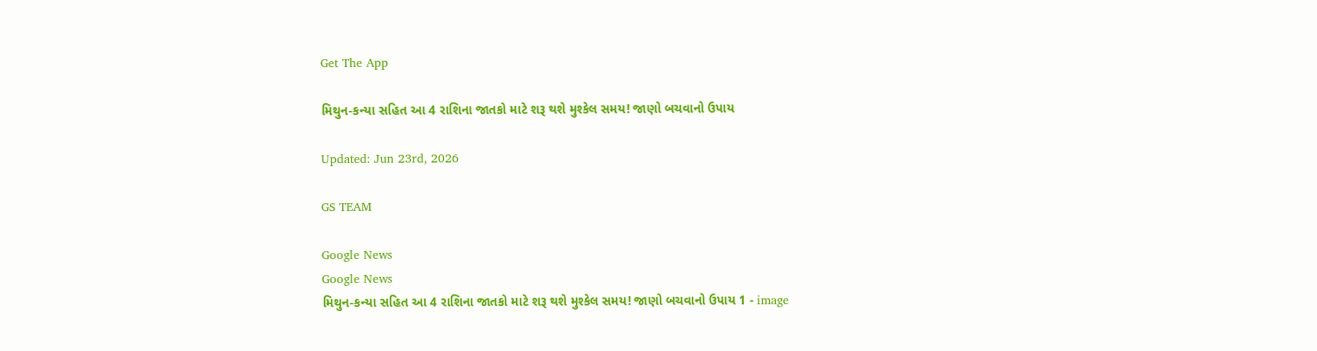Get The App

મિથુન-કન્યા સહિત આ 4 રાશિના જાતકો માટે શરૂ થશે મુશ્કેલ સમય! જાણો બચવાનો ઉપાય

Updated: Jun 23rd, 2026

GS TEAM

Google News
Google News
મિથુન-કન્યા સહિત આ 4 રાશિના જાતકો માટે શરૂ થશે મુશ્કેલ સમય! જાણો બચવાનો ઉપાય 1 - image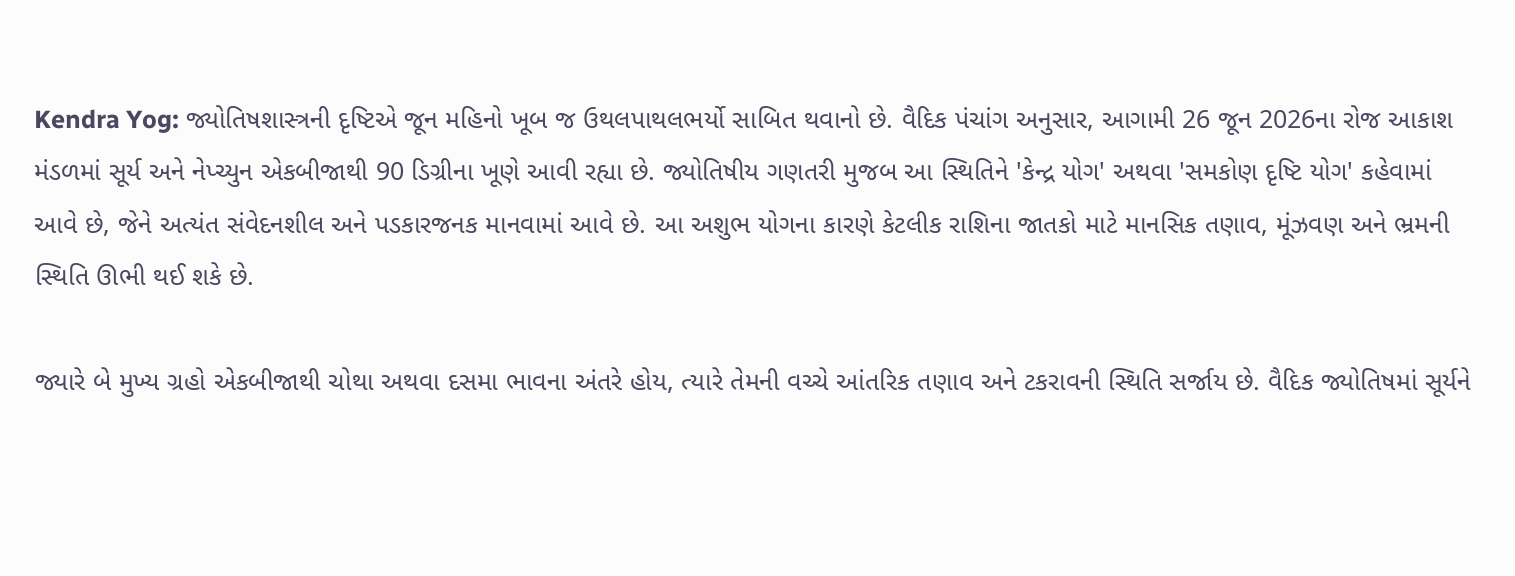Kendra Yog: જ્યોતિષશાસ્ત્રની દૃષ્ટિએ જૂન મહિનો ખૂબ જ ઉથલપાથલભર્યો સાબિત થવાનો છે. વૈદિક પંચાંગ અનુસાર, આગામી 26 જૂન 2026ના રોજ આકાશ મંડળમાં સૂર્ય અને નેપ્ચ્યુન એકબીજાથી 90 ડિગ્રીના ખૂણે આવી રહ્યા છે. જ્યોતિષીય ગણતરી મુજબ આ સ્થિતિને 'કેન્દ્ર યોગ' અથવા 'સમકોણ દૃષ્ટિ યોગ' કહેવામાં આવે છે, જેને અત્યંત સંવેદનશીલ અને પડકારજનક માનવામાં આવે છે. આ અશુભ યોગના કારણે કેટલીક રાશિના જાતકો માટે માનસિક તણાવ, મૂંઝવણ અને ભ્રમની સ્થિતિ ઊભી થઈ શકે છે.

જ્યારે બે મુખ્ય ગ્રહો એકબીજાથી ચોથા અથવા દસમા ભાવના અંતરે હોય, ત્યારે તેમની વચ્ચે આંતરિક તણાવ અને ટકરાવની સ્થિતિ સર્જાય છે. વૈદિક જ્યોતિષમાં સૂર્યને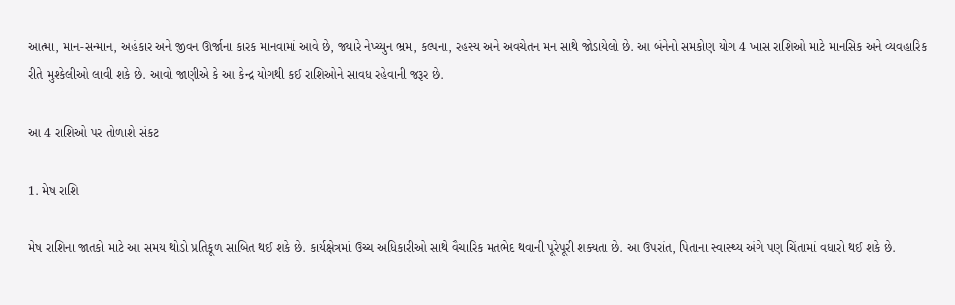આત્મા, માન-સન્માન, અહંકાર અને જીવન ઊર્જાના કારક માનવામાં આવે છે, જ્યારે નેપ્ચ્યુન ભ્રમ, કલ્પના, રહસ્ય અને અવચેતન મન સાથે જોડાયેલો છે. આ બંનેનો સમકોણ યોગ 4 ખાસ રાશિઓ માટે માનસિક અને વ્યવહારિક રીતે મુશ્કેલીઓ લાવી શકે છે. આવો જાણીએ કે આ કેન્દ્ર યોગથી કઈ રાશિઓને સાવધ રહેવાની જરૂર છે.

આ 4 રાશિઓ પર તોળાશે સંકટ

1. મેષ રાશિ

મેષ રાશિના જાતકો માટે આ સમય થોડો પ્રતિકૂળ સાબિત થઈ શકે છે. કાર્યક્ષેત્રમાં ઉચ્ચ અધિકારીઓ સાથે વૈચારિક મતભેદ થવાની પૂરેપૂરી શક્યતા છે. આ ઉપરાંત, પિતાના સ્વાસ્થ્ય અંગે પણ ચિંતામાં વધારો થઈ શકે છે.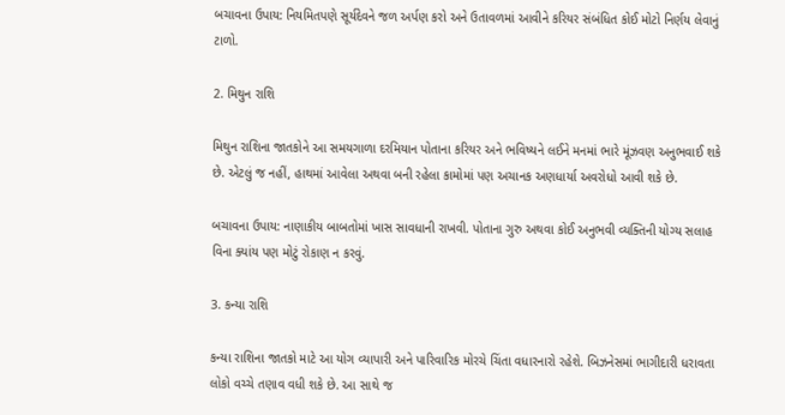બચાવના ઉપાય: નિયમિતપણે સૂર્યદેવને જળ અર્પણ કરો અને ઉતાવળમાં આવીને કરિયર સંબંધિત કોઈ મોટો નિર્ણય લેવાનું ટાળો.

2. મિથુન રાશિ

મિથુન રાશિના જાતકોને આ સમયગાળા દરમિયાન પોતાના કરિયર અને ભવિષ્યને લઈને મનમાં ભારે મૂંઝવણ અનુભવાઈ શકે છે. એટલું જ નહીં, હાથમાં આવેલા અથવા બની રહેલા કામોમાં પણ અચાનક અણધાર્યા અવરોધો આવી શકે છે.

બચાવના ઉપાય: નાણાકીય બાબતોમાં ખાસ સાવધાની રાખવી. પોતાના ગુરુ અથવા કોઈ અનુભવી વ્યક્તિની યોગ્ય સલાહ વિના ક્યાંય પણ મોટું રોકાણ ન કરવું.

3. કન્યા રાશિ

કન્યા રાશિના જાતકો માટે આ યોગ વ્યાપારી અને પારિવારિક મોરચે ચિંતા વધારનારો રહેશે. બિઝનેસમાં ભાગીદારી ધરાવતા લોકો વચ્ચે તણાવ વધી શકે છે. આ સાથે જ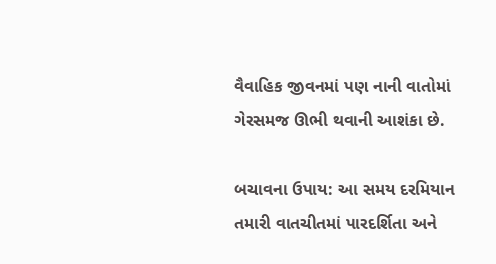વૈવાહિક જીવનમાં પણ નાની વાતોમાં ગેરસમજ ઊભી થવાની આશંકા છે.

બચાવના ઉપાય: આ સમય દરમિયાન તમારી વાતચીતમાં પારદર્શિતા અને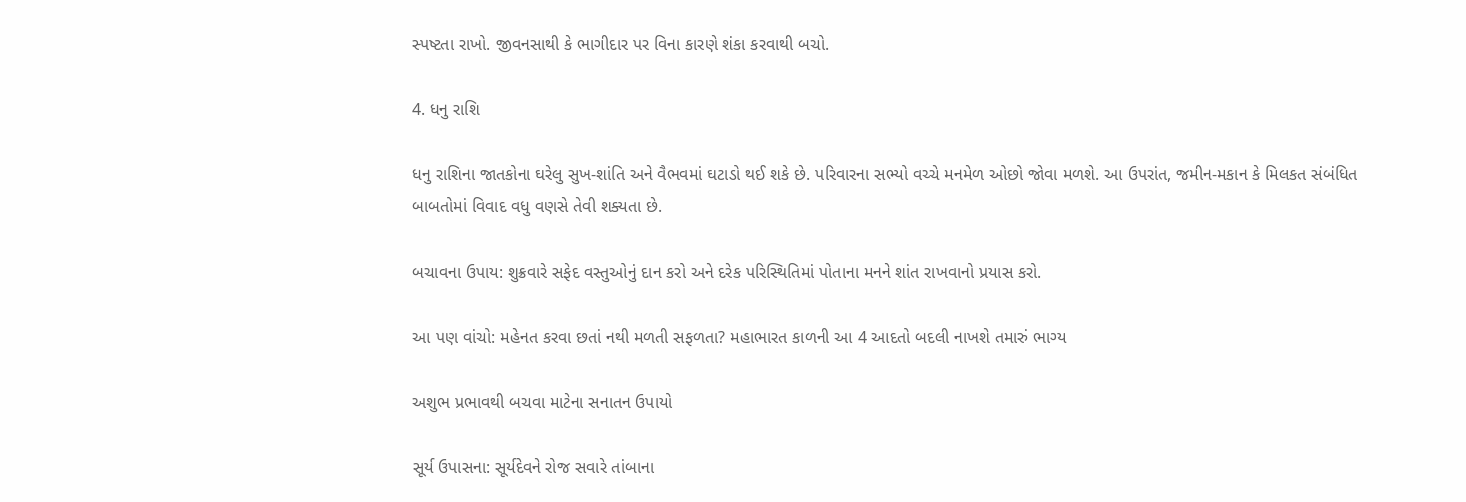સ્પષ્ટતા રાખો. જીવનસાથી કે ભાગીદાર પર વિના કારણે શંકા કરવાથી બચો.

4. ધનુ રાશિ

ધનુ રાશિના જાતકોના ઘરેલુ સુખ-શાંતિ અને વૈભવમાં ઘટાડો થઈ શકે છે. પરિવારના સભ્યો વચ્ચે મનમેળ ઓછો જોવા મળશે. આ ઉપરાંત, જમીન-મકાન કે મિલકત સંબંધિત બાબતોમાં વિવાદ વધુ વણસે તેવી શક્યતા છે.

બચાવના ઉપાય: શુક્રવારે સફેદ વસ્તુઓનું દાન કરો અને દરેક પરિસ્થિતિમાં પોતાના મનને શાંત રાખવાનો પ્રયાસ કરો.

આ પણ વાંચો: મહેનત કરવા છતાં નથી મળતી સફળતા? મહાભારત કાળની આ 4 આદતો બદલી નાખશે તમારું ભાગ્ય

અશુભ પ્રભાવથી બચવા માટેના સનાતન ઉપાયો

સૂર્ય ઉપાસના: સૂર્યદેવને રોજ સવારે તાંબાના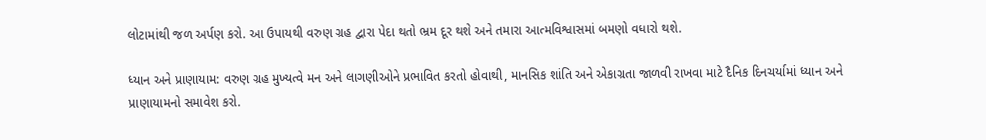લોટામાંથી જળ અર્પણ કરો. આ ઉપાયથી વરુણ ગ્રહ દ્વારા પેદા થતો ભ્રમ દૂર થશે અને તમારા આત્મવિશ્વાસમાં બમણો વધારો થશે.

ધ્યાન અને પ્રાણાયામ: વરુણ ગ્રહ મુખ્યત્વે મન અને લાગણીઓને પ્રભાવિત કરતો હોવાથી, માનસિક શાંતિ અને એકાગ્રતા જાળવી રાખવા માટે દૈનિક દિનચર્યામાં ધ્યાન અને પ્રાણાયામનો સમાવેશ કરો.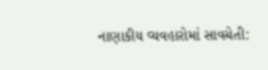નાણાકીય વ્યવહારોમાં સાવચેતી: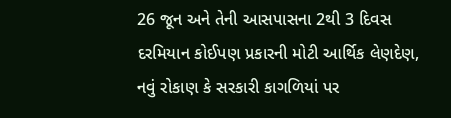26 જૂન અને તેની આસપાસના 2થી 3 દિવસ દરમિયાન કોઈપણ પ્રકારની મોટી આર્થિક લેણદેણ, નવું રોકાણ કે સરકારી કાગળિયાં પર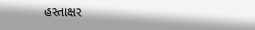હસ્તાક્ષર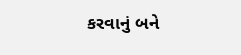કરવાનું બને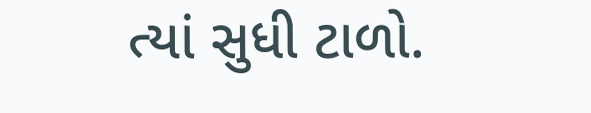ત્યાં સુધી ટાળો.